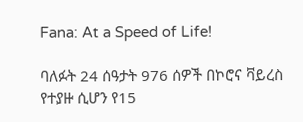Fana: At a Speed of Life!

ባለፉት 24 ሰዓታት 976 ሰዎች በኮሮና ቫይረስ የተያዙ ሲሆን የ15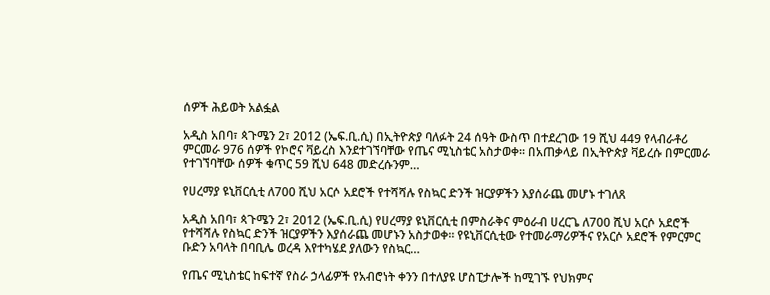ሰዎች ሕይወት አልፏል

አዲስ አበባ፣ ጳጉሜን 2፣ 2012 (ኤፍ.ቢ.ሲ) በኢትዮጵያ ባለፉት 24 ሰዓት ውስጥ በተደረገው 19 ሺህ 449 የላብራቶሪ ምርመራ 976 ሰዎች የኮሮና ቫይረስ እንደተገኘባቸው የጤና ሚኒስቴር አስታወቀ። በአጠቃላይ በኢትዮጵያ ቫይረሱ በምርመራ የተገኘባቸው ሰዎች ቁጥር 59 ሺህ 648 መድረሱንም…

የሀረማያ ዩኒቨርሲቲ ለ700 ሺህ አርሶ አደሮች የተሻሻሉ የስኳር ድንች ዝርያዎችን እያሰራጨ መሆኑ ተገለጸ

አዲስ አበባ፣ ጳጉሜን 2፣ 2012 (ኤፍ.ቢ.ሲ) የሀረማያ ዩኒቨርሲቲ በምስራቅና ምዕራብ ሀረርጌ ለ700 ሺህ አርሶ አደሮች የተሻሻሉ የስኳር ድንች ዝርያዎችን እያሰራጨ መሆኑን አስታወቀ። የዩኒቨርሲቲው የተመራማሪዎችና የአርሶ አደሮች የምርምር ቡድን አባላት በባቢሌ ወረዳ እየተካሄደ ያለውን የስኳር…

የጤና ሚኒስቴር ከፍተኛ የስራ ኃላፊዎች የአብሮነት ቀንን በተለያዩ ሆስፒታሎች ከሚገኙ የህክምና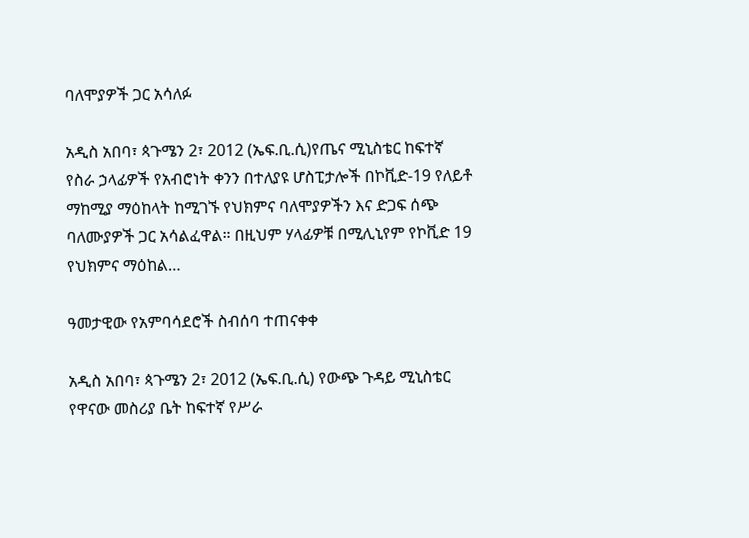ባለሞያዎች ጋር አሳለፉ

አዲስ አበባ፣ ጳጉሜን 2፣ 2012 (ኤፍ.ቢ.ሲ)የጤና ሚኒስቴር ከፍተኛ የስራ ኃላፊዎች የአብሮነት ቀንን በተለያዩ ሆስፒታሎች በኮቪድ-19 የለይቶ ማከሚያ ማዕከላት ከሚገኙ የህክምና ባለሞያዎችን እና ድጋፍ ሰጭ ባለሙያዎች ጋር አሳልፈዋል። በዚህም ሃላፊዎቹ በሚሊኒየም የኮቪድ 19 የህክምና ማዕከል…

ዓመታዊው የአምባሳደሮች ስብሰባ ተጠናቀቀ

አዲስ አበባ፣ ጳጉሜን 2፣ 2012 (ኤፍ.ቢ.ሲ) የውጭ ጉዳይ ሚኒስቴር የዋናው መስሪያ ቤት ከፍተኛ የሥራ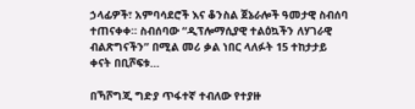ኃላፊዎች፣ አምባሳደሮች እና ቆንስል ጀኔራሎች ዓመታዊ ስብሰባ ተጠናቀቀ። ስብሰባው “ዲፕሎማሲያዊ ተልዕኳችን ለሃገራዊ ብልጽግናችን” በሚል መሪ ቃል ነበር ላለፉት 15 ተከታታይ ቀናት በቢሾፍቱ…

በኻሾግጂ ግድያ ጥፋተኛ ተብለው የተያዙ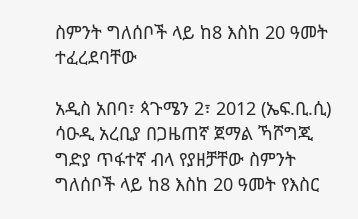ስምንት ግለሰቦች ላይ ከ8 እስከ 20 ዓመት ተፈረደባቸው

አዲስ አበባ፣ ጳጉሜን 2፣ 2012 (ኤፍ.ቢ.ሲ) ሳዑዲ አረቢያ በጋዜጠኛ ጀማል ኻሾግጂ ግድያ ጥፋተኛ ብላ የያዘቻቸው ስምንት ግለሰቦች ላይ ከ8 እስከ 20 ዓመት የእስር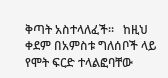ቅጣት አስተላለፈች፡፡   ከዚህ ቀደም በአምስቱ ግለሰቦች ላይ የሞት ፍርድ ተላልፎባቸው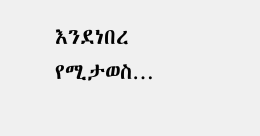እንደነበረ የሚታወስ…